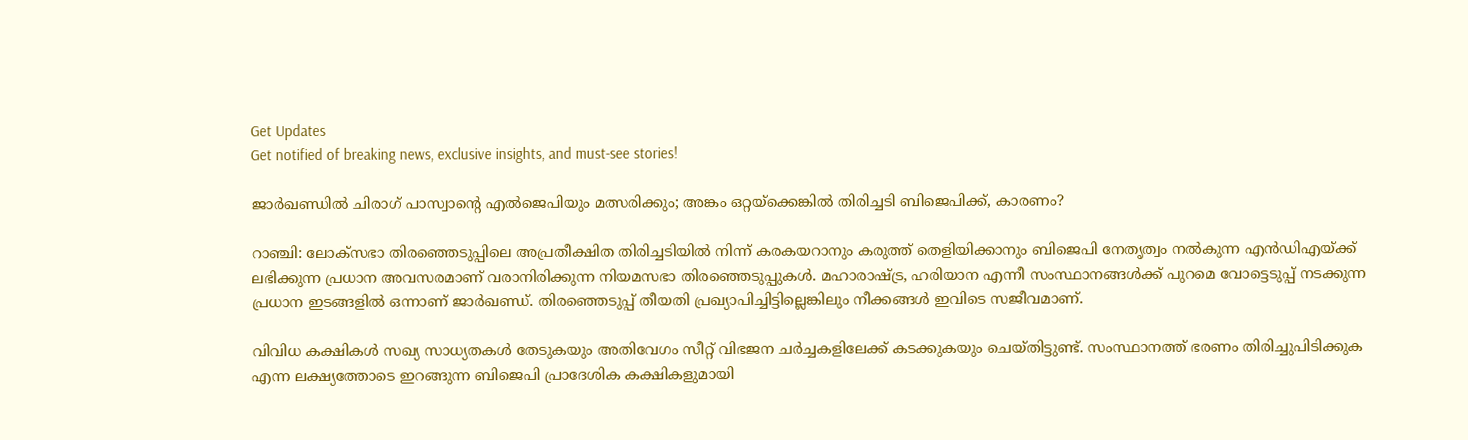Get Updates
Get notified of breaking news, exclusive insights, and must-see stories!

ജാർഖണ്ഡിൽ ചിരാഗ് പാസ്വാന്റെ എൽജെപിയും മത്സരിക്കും; അങ്കം ഒറ്റയ്‌ക്കെങ്കിൽ തിരിച്ചടി ബിജെപിക്ക്, കാരണം?

റാഞ്ചി: ലോക്‌സഭാ തിരഞ്ഞെടുപ്പിലെ അപ്രതീക്ഷിത തിരിച്ചടിയിൽ നിന്ന് കരകയറാനും കരുത്ത് തെളിയിക്കാനും ബിജെപി നേതൃത്വം നൽകുന്ന എൻഡിഎയ്ക്ക് ലഭിക്കുന്ന പ്രധാന അവസരമാണ് വരാനിരിക്കുന്ന നിയമസഭാ തിരഞ്ഞെടുപ്പുകൾ. മഹാരാഷ്ട്ര, ഹരിയാന എന്നീ സംസ്ഥാനങ്ങൾക്ക് പുറമെ വോട്ടെടുപ്പ് നടക്കുന്ന പ്രധാന ഇടങ്ങളിൽ ഒന്നാണ് ജാർഖണ്ഡ്. തിരഞ്ഞെടുപ്പ് തീയതി പ്രഖ്യാപിച്ചിട്ടില്ലെങ്കിലും നീക്കങ്ങൾ ഇവിടെ സജീവമാണ്.

വിവിധ കക്ഷികൾ സഖ്യ സാധ്യതകൾ തേടുകയും അതിവേഗം സീറ്റ് വിഭജന ചർച്ചകളിലേക്ക് കടക്കുകയും ചെയ്‌തിട്ടുണ്ട്‌. സംസ്ഥാനത്ത് ഭരണം തിരിച്ചുപിടിക്കുക എന്ന ലക്ഷ്യത്തോടെ ഇറങ്ങുന്ന ബിജെപി പ്രാദേശിക കക്ഷികളുമായി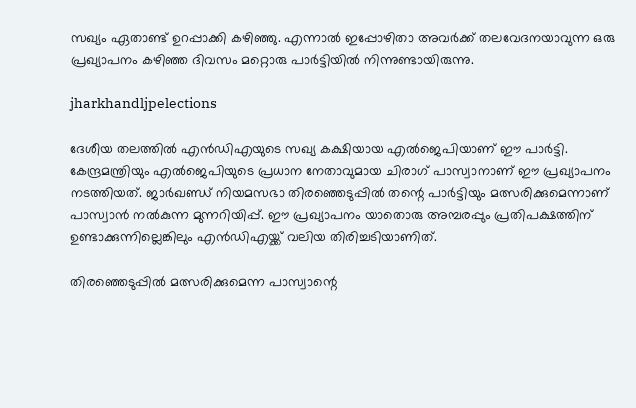സഖ്യം ഏതാണ്ട് ഉറപ്പാക്കി കഴിഞ്ഞു. എന്നാൽ ഇപ്പോഴിതാ അവർക്ക് തലവേദനയാവുന്ന ഒരു പ്രഖ്യാപനം കഴിഞ്ഞ ദിവസം മറ്റൊരു പാർട്ടിയിൽ നിന്നുണ്ടായിരുന്നു.

jharkhandljpelections

ദേശീയ തലത്തിൽ എൻഡിഎയുടെ സഖ്യ കക്ഷിയായ എൽജെപിയാണ് ഈ പാർട്ടി. കേന്ദ്രമന്ത്രിയും എൽജെപിയുടെ പ്രധാന നേതാവുമായ ചിരാഗ് പാസ്വാനാണ് ഈ പ്രഖ്യാപനം നടത്തിയത്. ജാർഖണ്ഡ് നിയമസഭാ തിരഞ്ഞെടുപ്പിൽ തന്റെ പാർട്ടിയും മത്സരിക്കുമെന്നാണ് പാസ്വാൻ നൽകുന്ന മുന്നറിയിപ്പ്. ഈ പ്രഖ്യാപനം യാതൊരു അമ്പരപ്പും പ്രതിപക്ഷത്തിന് ഉണ്ടാക്കുന്നില്ലെങ്കിലും എൻഡിഎയ്ക്ക് വലിയ തിരിച്ചടിയാണിത്.

തിരഞ്ഞെടുപ്പിൽ മത്സരിക്കുമെന്ന പാസ്വാന്റെ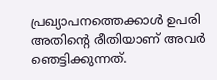പ്രഖ്യാപനത്തെക്കാൾ ഉപരി അതിന്റെ രീതിയാണ് അവർ ഞെട്ടിക്കുന്നത്.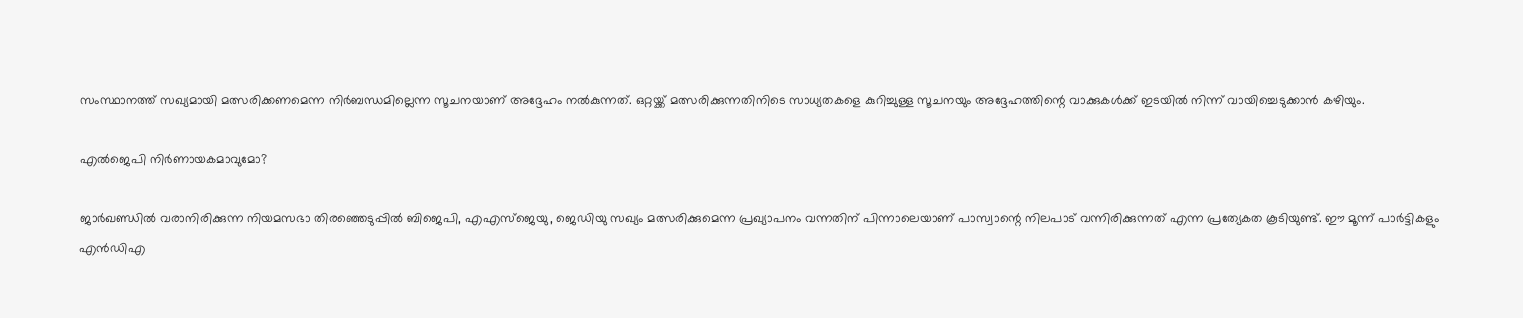സംസ്ഥാനത്ത് സഖ്യമായി മത്സരിക്കണമെന്ന നിർബന്ധമില്ലെന്ന സൂചനയാണ് അദ്ദേഹം നൽകുന്നത്. ഒറ്റയ്ക്ക് മത്സരിക്കുന്നതിനിടെ സാധ്യതകളെ കുറിച്ചുള്ള സൂചനയും അദ്ദേഹത്തിന്റെ വാക്കുകൾക്ക് ഇടയിൽ നിന്ന് വായിച്ചെടുക്കാൻ കഴിയും.

എൽജെപി നിർണായകമാവുമോ?

ജാർഖണ്ഡിൽ വരാനിരിക്കുന്ന നിയമസഭാ തിരഞ്ഞെടുപ്പിൽ ബിജെപി, എഎസ്ജെയു, ജെഡിയു സഖ്യം മത്സരിക്കുമെന്ന പ്രഖ്യാപനം വന്നതിന് പിന്നാലെയാണ് പാസ്വാന്റെ നിലപാട് വന്നിരിക്കുന്നത് എന്ന പ്രത്യേകത കൂടിയുണ്ട്. ഈ മൂന്ന് പാർട്ടികളും എൻഡിഎ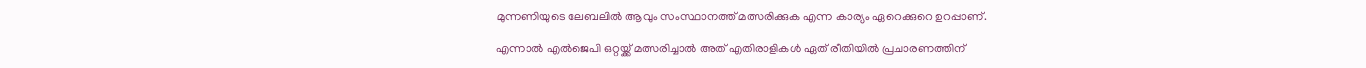മുന്നണിയുടെ ലേബലിൽ ആവും സംസ്ഥാനത്ത് മത്സരിക്കുക എന്ന കാര്യം ഏറെക്കുറെ ഉറപ്പാണ്.

എന്നാൽ എൽജെപി ഒറ്റയ്ക്ക് മത്സരിച്ചാൽ അത് എതിരാളികൾ ഏത് രീതിയിൽ പ്രചാരണത്തിന്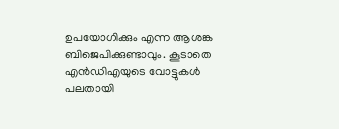ഉപയോഗിക്കും എന്ന ആശങ്ക ബിജെപിക്കുണ്ടാവും. കൂടാതെ എൻഡിഎയുടെ വോട്ടുകൾ പലതായി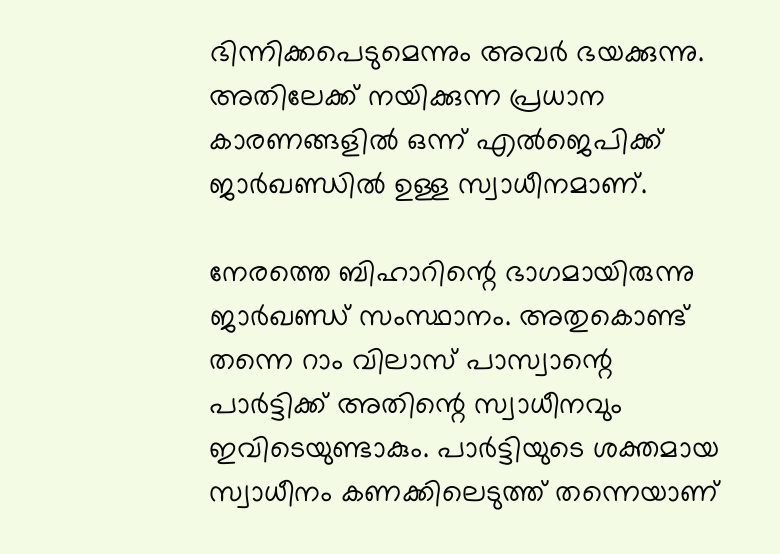ഭിന്നിക്കപെടുമെന്നും അവർ ഭയക്കുന്നു. അതിലേക്ക് നയിക്കുന്ന പ്രധാന കാരണങ്ങളിൽ ഒന്ന് എൽജെപിക്ക് ജാർഖണ്ഡിൽ ഉള്ള സ്വാധീനമാണ്.

നേരത്തെ ബിഹാറിന്റെ ഭാഗമായിരുന്നു ജാർഖണ്ഡ് സംസ്ഥാനം. അതുകൊണ്ട് തന്നെ റാം വിലാസ് പാസ്വാന്റെ പാർട്ടിക്ക് അതിന്റെ സ്വാധീനവും ഇവിടെയുണ്ടാകും. പാർട്ടിയുടെ ശക്തമായ സ്വാധീനം കണക്കിലെടുത്ത് തന്നെയാണ്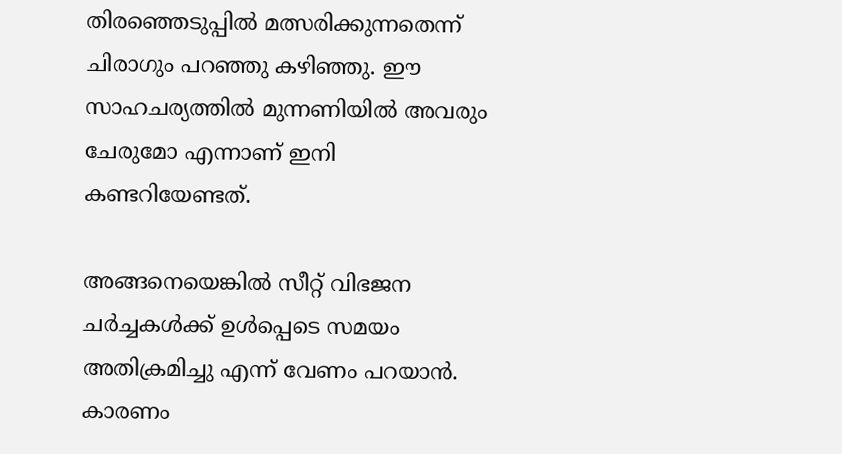തിരഞ്ഞെടുപ്പിൽ മത്സരിക്കുന്നതെന്ന് ചിരാഗും പറഞ്ഞു കഴിഞ്ഞു. ഈ സാഹചര്യത്തിൽ മുന്നണിയിൽ അവരും ചേരുമോ എന്നാണ് ഇനി കണ്ടറിയേണ്ടത്.

അങ്ങനെയെങ്കിൽ സീറ്റ് വിഭജന ചർച്ചകൾക്ക് ഉൾപ്പെടെ സമയം അതിക്രമിച്ചു എന്ന് വേണം പറയാൻ. കാരണം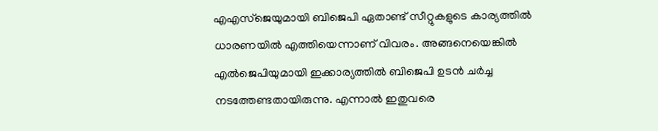എഎസ്ജെയുമായി ബിജെപി ഏതാണ്ട് സീറ്റുകളുടെ കാര്യത്തിൽ ധാരണയിൽ എത്തിയെന്നാണ് വിവരം. അങ്ങനെയെങ്കിൽ എൽജെപിയുമായി ഇക്കാര്യത്തിൽ ബിജെപി ഉടൻ ചർച്ച നടത്തേണ്ടതായിരുന്നു. എന്നാൽ ഇതുവരെ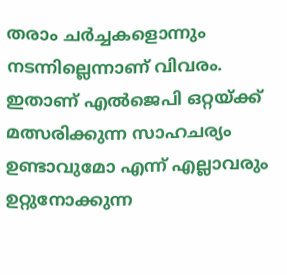തരാം ചർച്ചകളൊന്നും നടന്നില്ലെന്നാണ് വിവരം. ഇതാണ് എൽജെപി ഒറ്റയ്ക്ക് മത്സരിക്കുന്ന സാഹചര്യം ഉണ്ടാവുമോ എന്ന് എല്ലാവരും ഉറ്റുനോക്കുന്ന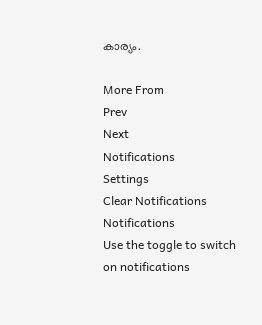കാര്യം.

More From
Prev
Next
Notifications
Settings
Clear Notifications
Notifications
Use the toggle to switch on notifications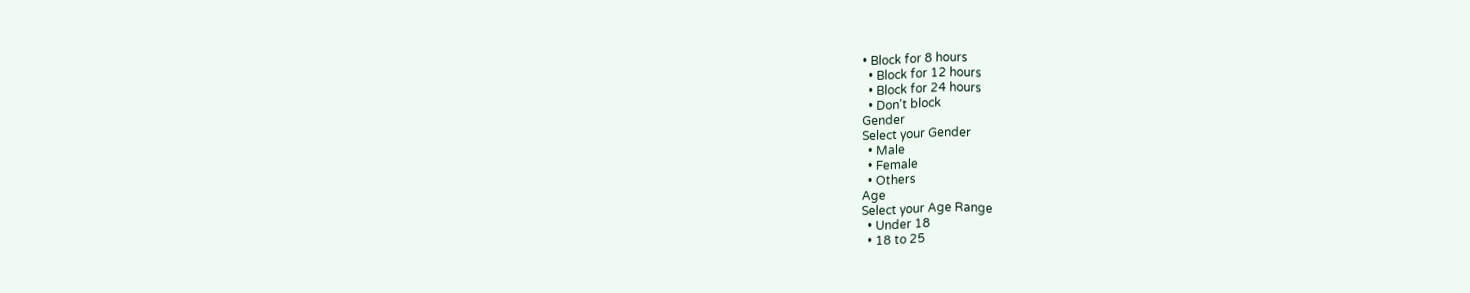• Block for 8 hours
  • Block for 12 hours
  • Block for 24 hours
  • Don't block
Gender
Select your Gender
  • Male
  • Female
  • Others
Age
Select your Age Range
  • Under 18
  • 18 to 25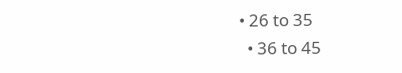• 26 to 35
  • 36 to 45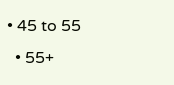• 45 to 55
  • 55+